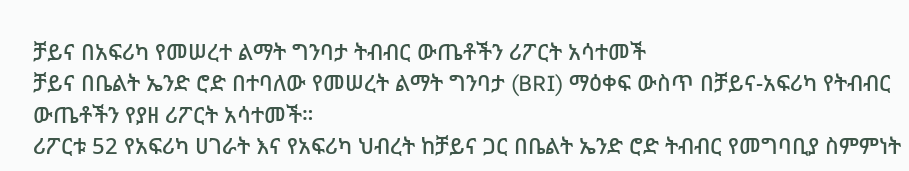ቻይና በአፍሪካ የመሠረተ ልማት ግንባታ ትብብር ውጤቶችን ሪፖርት አሳተመች
ቻይና በቤልት ኤንድ ሮድ በተባለው የመሠረት ልማት ግንባታ (BRI) ማዕቀፍ ውስጥ በቻይና-አፍሪካ የትብብር ውጤቶችን የያዘ ሪፖርት አሳተመች።
ሪፖርቱ 52 የአፍሪካ ሀገራት እና የአፍሪካ ህብረት ከቻይና ጋር በቤልት ኤንድ ሮድ ትብብር የመግባቢያ ስምምነት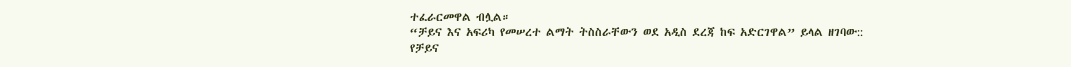ተፈራርመዋል ብሏል።
“ቻይና እና አፍሪካ የመሠረተ ልማት ትስስራቸውን ወደ አዲስ ደረጃ ከፍ አድርገዋል” ይላል ዘገባው::
የቻይና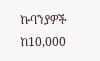ኩባንያዎች ከ10,000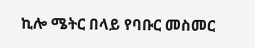ኪሎ ሜትር በላይ የባቡር መስመር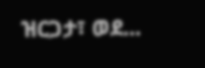ዝርጋታ፣ ወደ...